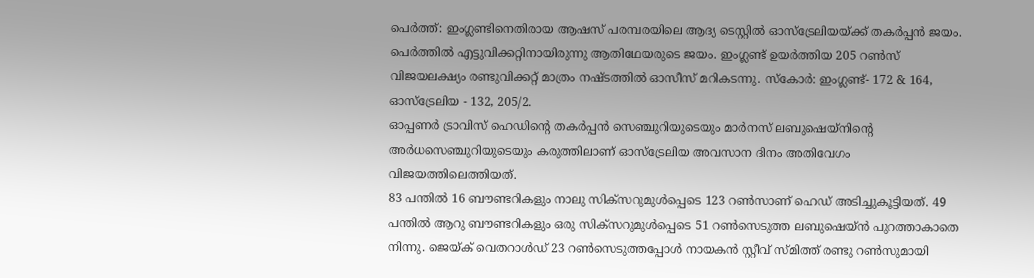പെർത്ത്: ഇംഗ്ലണ്ടിനെതിരായ ആഷസ് പരമ്പരയിലെ ആദ്യ ടെസ്റ്റിൽ ഓസ്ട്രേലിയയ്ക്ക് തകർപ്പൻ ജയം. പെർത്തിൽ എട്ടുവിക്കറ്റിനായിരുന്നു ആതിഥേയരുടെ ജയം. ഇംഗ്ലണ്ട് ഉയർത്തിയ 205 റൺസ് വിജയലക്ഷ്യം രണ്ടുവിക്കറ്റ് മാത്രം നഷ്ടത്തിൽ ഓസീസ് മറികടന്നു. സ്കോർ: ഇംഗ്ലണ്ട്- 172 & 164, ഓസ്ട്രേലിയ - 132, 205/2.
ഓപ്പണർ ട്രാവിസ് ഹെഡിന്റെ തകർപ്പൻ സെഞ്ചുറിയുടെയും മാർനസ് ലബുഷെയ്നിന്റെ അർധസെഞ്ചുറിയുടെയും കരുത്തിലാണ് ഓസ്ട്രേലിയ അവസാന ദിനം അതിവേഗം വിജയത്തിലെത്തിയത്.
83 പന്തിൽ 16 ബൗണ്ടറികളും നാലു സിക്സറുമുൾപ്പെടെ 123 റൺസാണ് ഹെഡ് അടിച്ചുകൂട്ടിയത്. 49 പന്തിൽ ആറു ബൗണ്ടറികളും ഒരു സിക്സറുമുൾപ്പെടെ 51 റൺസെടുത്ത ലബുഷെയ്ൻ പുറത്താകാതെ നിന്നു. ജെയ്ക് വെതറാൾഡ് 23 റൺസെടുത്തപ്പോൾ നായകൻ സ്റ്റീവ് സ്മിത്ത് രണ്ടു റൺസുമായി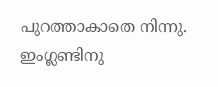പുറത്താകാതെ നിന്നു. ഇംഗ്ലണ്ടിനു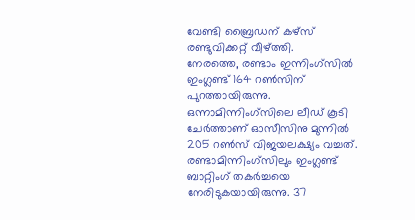വേണ്ടി ബ്രൈഡന് കഴ്സ് രണ്ടുവിക്കറ്റ് വീഴ്ത്തി.
നേരത്തെ, രണ്ടാം ഇന്നിംഗ്സിൽ ഇംഗ്ലണ്ട് 164 റൺസിന് പുറത്തായിരുന്നു. ഒന്നാമിന്നിംഗ്സിലെ ലീഡ് കൂടി ചേർത്താണ് ഓസീസിനു മുന്നിൽ 205 റൺസ് വിജയലക്ഷ്യം വച്ചത്.
രണ്ടാമിന്നിംഗ്സിലും ഇംഗ്ലണ്ട് ബാറ്റിംഗ് തകർച്ചയെ നേരിടുകയായിരുന്നു. 37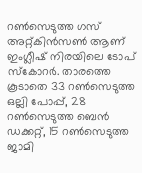റൺസെടുത്ത ഗസ് അറ്റ്കിൻസൺ ആണ് ഇംഗ്ലീഷ് നിരയിലെ ടോപ് സ്കോറർ. താരത്തെ കൂടാതെ 33 റൺസെടുത്ത ഒല്ലി പോപ്പ്, 28 റൺസെടുത്ത ബെൻ ഡക്കറ്റ്, 15 റൺസെടുത്ത ജാമി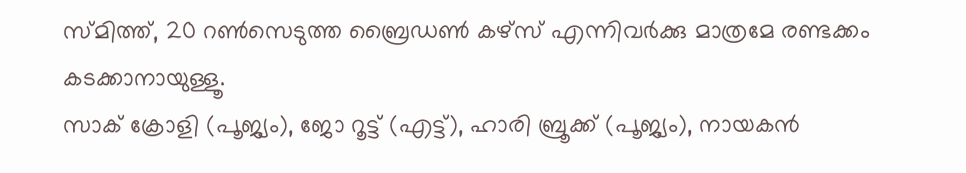സ്മിത്ത്, 20 റൺസെടുത്ത ബ്രൈഡൺ കഴ്സ് എന്നിവർക്കു മാത്രമേ രണ്ടക്കം കടക്കാനായുള്ളൂ.
സാക് ക്രോളി (പൂജ്യം), ജോ റൂട്ട് (എട്ട്), ഹാരി ബ്രൂക്ക് (പൂജ്യം), നായകൻ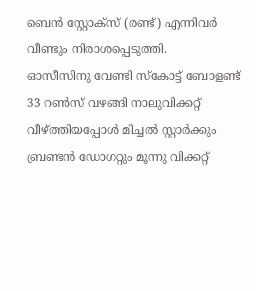ബെൻ സ്റ്റോക്സ് (രണ്ട്) എന്നിവർ വീണ്ടും നിരാശപ്പെടുത്തി.
ഓസീസിനു വേണ്ടി സ്കോട്ട് ബോളണ്ട് 33 റൺസ് വഴങ്ങി നാലുവിക്കറ്റ് വീഴ്ത്തിയപ്പോൾ മിച്ചൽ സ്റ്റാർക്കും ബ്രണ്ടൻ ഡോഗറ്റും മൂന്നു വിക്കറ്റ്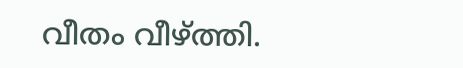വീതം വീഴ്ത്തി.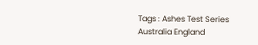Tags : Ashes Test Series Australia England